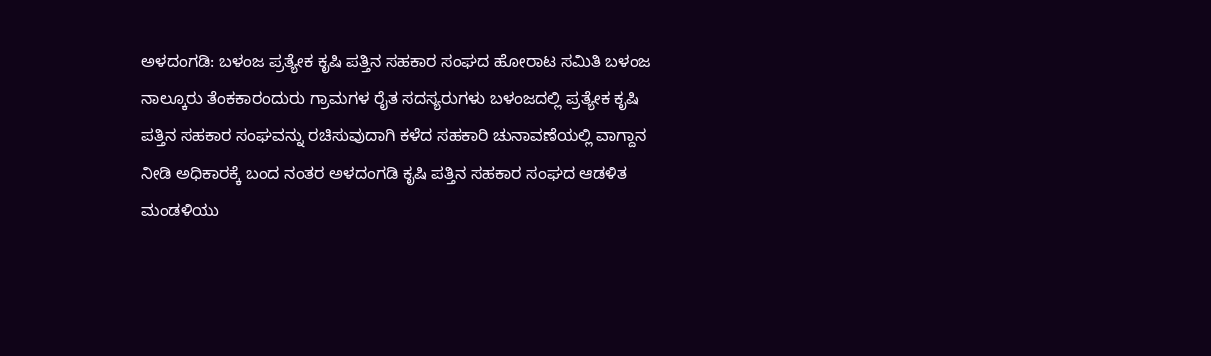ಅಳದಂಗಡಿ: ಬಳಂಜ ಪ್ರತ್ಯೇಕ ಕೃಷಿ ಪತ್ತಿನ ಸಹಕಾರ ಸಂಘದ ಹೋರಾಟ ಸಮಿತಿ ಬಳಂಜ ನಾಲ್ಕೂರು ತೆಂಕಕಾರಂದುರು ಗ್ರಾಮಗಳ ರೈತ ಸದಸ್ಯರುಗಳು ಬಳಂಜದಲ್ಲಿ ಪ್ರತ್ಯೇಕ ಕೃಷಿ ಪತ್ತಿನ ಸಹಕಾರ ಸಂಘವನ್ನು ರಚಿಸುವುದಾಗಿ ಕಳೆದ ಸಹಕಾರಿ ಚುನಾವಣೆಯಲ್ಲಿ ವಾಗ್ದಾನ ನೀಡಿ ಅಧಿಕಾರಕ್ಕೆ ಬಂದ ನಂತರ ಅಳದಂಗಡಿ ಕೃಷಿ ಪತ್ತಿನ ಸಹಕಾರ ಸಂಘದ ಆಡಳಿತ ಮಂಡಳಿಯು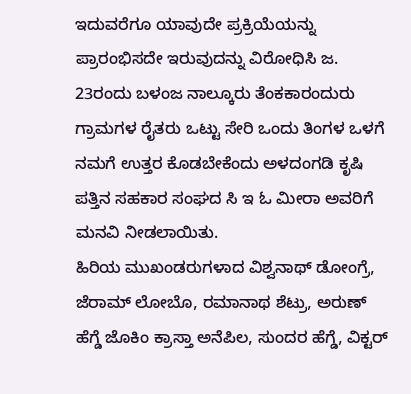ಇದುವರೆಗೂ ಯಾವುದೇ ಪ್ರಕ್ರಿಯೆಯನ್ನು ಪ್ರಾರಂಭಿಸದೇ ಇರುವುದನ್ನು ವಿರೋಧಿಸಿ ಜ. 23ರಂದು ಬಳಂಜ ನಾಲ್ಕೂರು ತೆಂಕಕಾರಂದುರು ಗ್ರಾಮಗಳ ರೈತರು ಒಟ್ಟು ಸೇರಿ ಒಂದು ತಿಂಗಳ ಒಳಗೆ ನಮಗೆ ಉತ್ತರ ಕೊಡಬೇಕೆಂದು ಅಳದಂಗಡಿ ಕೃಷಿ ಪತ್ತಿನ ಸಹಕಾರ ಸಂಘದ ಸಿ ಇ ಓ ಮೀರಾ ಅವರಿಗೆ ಮನವಿ ನೀಡಲಾಯಿತು.
ಹಿರಿಯ ಮುಖಂಡರುಗಳಾದ ವಿಶ್ವನಾಥ್ ಡೋಂಗ್ರೆ, ಜೆರಾಮ್ ಲೋಬೊ, ರಮಾನಾಥ ಶೆಟ್ರು, ಅರುಣ್ ಹೆಗ್ಡೆ ಜೊಕಿಂ ಕ್ರಾಸ್ತಾ ಅನೆಪಿಲ, ಸುಂದರ ಹೆಗ್ಡೆ, ವಿಕ್ಟರ್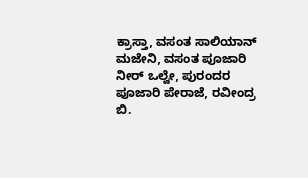ಕ್ರಾಸ್ತಾ, ವಸಂತ ಸಾಲಿಯಾನ್ ಮಜೇನಿ, ವಸಂತ ಪೂಜಾರಿ ನೀರ್ ಒಲ್ವೇ, ಪುರಂದರ ಪೂಜಾರಿ ಪೇರಾಜೆ, ರವೀಂದ್ರ ಬಿ.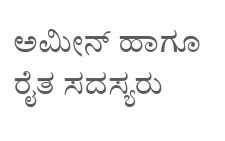ಅಮೀನ್ ಹಾಗೂ ರೈತ ಸದಸ್ಯರು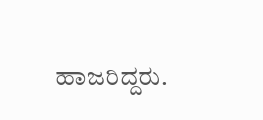ಹಾಜರಿದ್ದರು.